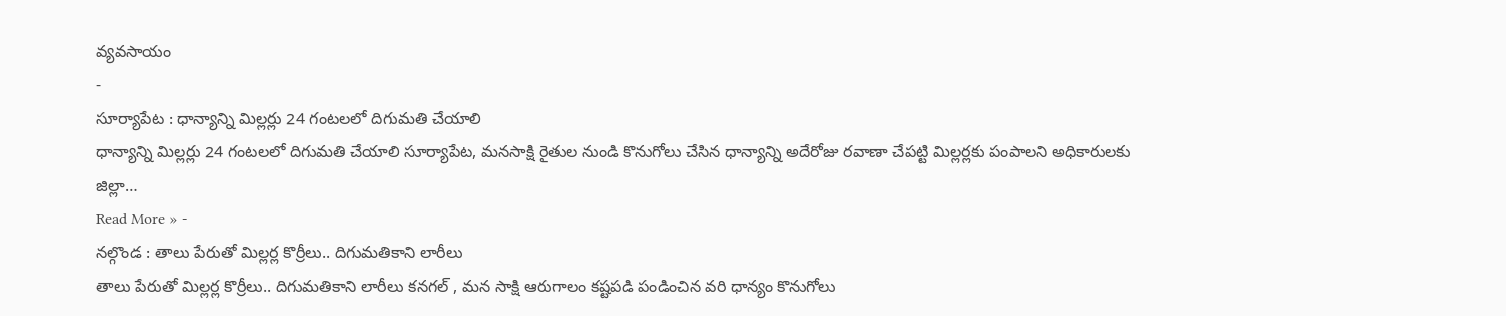వ్యవసాయం
-
సూర్యాపేట : ధాన్యాన్ని మిల్లర్లు 24 గంటలలో దిగుమతి చేయాలి
ధాన్యాన్ని మిల్లర్లు 24 గంటలలో దిగుమతి చేయాలి సూర్యాపేట, మనసాక్షి రైతుల నుండి కొనుగోలు చేసిన ధాన్యాన్ని అదేరోజు రవాణా చేపట్టి మిల్లర్లకు పంపాలని అధికారులకు జిల్లా…
Read More » -
నల్గొండ : తాలు పేరుతో మిల్లర్ల కొర్రీలు.. దిగుమతికాని లారీలు
తాలు పేరుతో మిల్లర్ల కొర్రీలు.. దిగుమతికాని లారీలు కనగల్ , మన సాక్షి ఆరుగాలం కష్టపడి పండించిన వరి ధాన్యం కొనుగోలు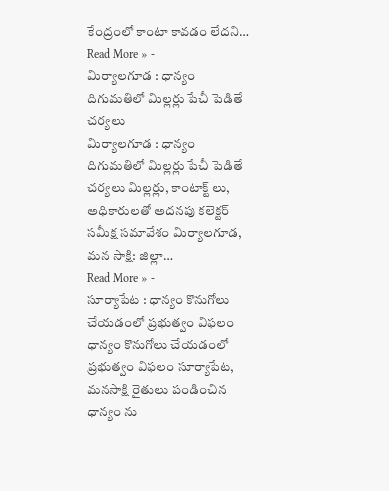కేంద్రంలో కాంటా కావడం లేదని…
Read More » -
మిర్యాలగూడ : ధాన్యం దిగుమతిలో మిల్లర్లు పేచీ పెడితే చర్యలు
మిర్యాలగూడ : ధాన్యం దిగుమతిలో మిల్లర్లు పేచీ పెడితే చర్యలు మిల్లర్లు, కాంటాక్ట్ లు, అధికారులతో అదనపు కలెక్టర్ సమీక్ష సమావేశం మిర్యాలగూడ, మన సాక్షి: జిల్లా…
Read More » -
సూర్యాపేట : ధాన్యం కొనుగోలు చేయడంలో ప్రభుత్వం విఫలం
ధాన్యం కొనుగోలు చేయడంలో ప్రభుత్వం విఫలం సూర్యాపేట, మనసాక్షి రైతులు పండించిన ధాన్యం ను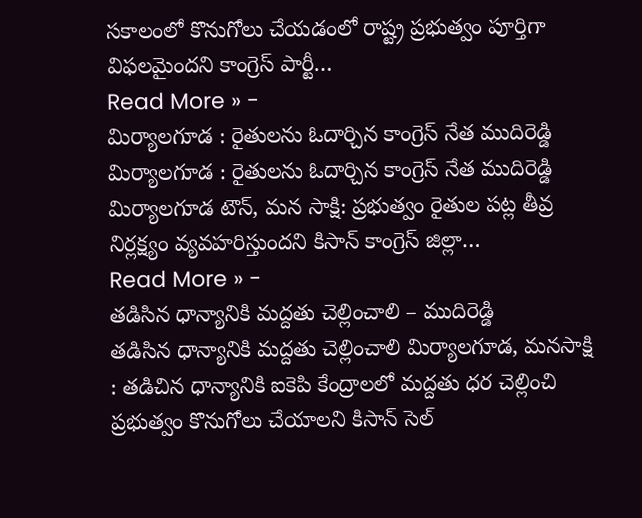సకాలంలో కొనుగోలు చేయడంలో రాష్ట్ర ప్రభుత్వం పూర్తిగా విఫలమైందని కాంగ్రెస్ పార్టీ…
Read More » -
మిర్యాలగూడ : రైతులను ఓదార్చిన కాంగ్రెస్ నేత ముదిరెడ్డి
మిర్యాలగూడ : రైతులను ఓదార్చిన కాంగ్రెస్ నేత ముదిరెడ్డి మిర్యాలగూడ టౌన్, మన సాక్షి: ప్రభుత్వం రైతుల పట్ల తీవ్ర నిర్లక్ష్యం వ్యవహరిస్తుందని కిసాన్ కాంగ్రెస్ జిల్లా…
Read More » -
తడిసిన ధాన్యానికి మద్దతు చెల్లించాలి – ముదిరెడ్డి
తడిసిన ధాన్యానికి మద్దతు చెల్లించాలి మిర్యాలగూడ, మనసాక్షి : తడిచిన ధాన్యానికి ఐకెపి కేంద్రాలలో మద్దతు ధర చెల్లించి ప్రభుత్వం కొనుగోలు చేయాలని కిసాన్ సెల్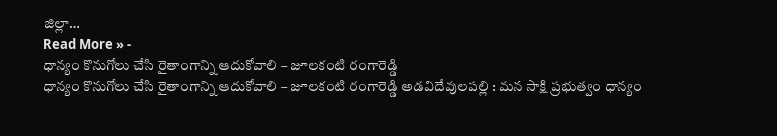జిల్లా…
Read More » -
ధాన్యం కొనుగోలు చేసి రైతాంగాన్ని ఆదుకోవాలి – జూలకంటి రంగారెడ్డి
ధాన్యం కొనుగోలు చేసి రైతాంగాన్ని ఆదుకోవాలి – జూలకంటి రంగారెడ్డి అడవిదేవులపల్లి : మన సాక్షి ప్రభుత్వం ధాన్యం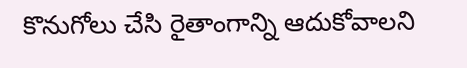కొనుగోలు చేసి రైతాంగాన్ని ఆదుకోవాలని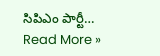సిపిఎం పార్టీ…
Read More »